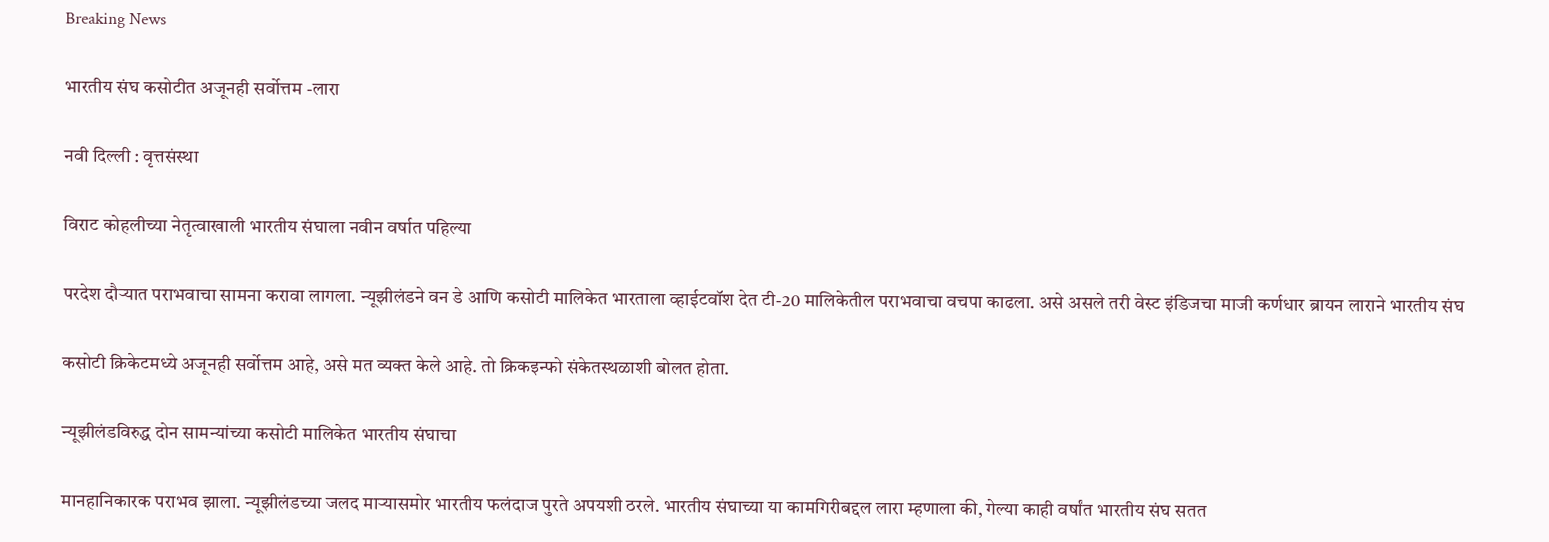Breaking News

भारतीय संघ कसोटीत अजूनही सर्वोत्तम -लारा

नवी दिल्ली : वृत्तसंस्था

विराट कोहलीच्या नेतृत्वाखाली भारतीय संघाला नवीन वर्षात पहिल्या

परदेश दौर्‍यात पराभवाचा सामना करावा लागला. न्यूझीलंडने वन डे आणि कसोटी मालिकेत भारताला व्हाईटवॉश देत टी-20 मालिकेतील पराभवाचा वचपा काढला. असे असले तरी वेस्ट इंडिजचा माजी कर्णधार ब्रायन लाराने भारतीय संघ

कसोटी क्रिकेटमध्ये अजूनही सर्वोत्तम आहे, असे मत व्यक्त केले आहे. तो क्रिकइन्फो संकेतस्थळाशी बोलत होता.

न्यूझीलंडविरुद्ध दोन सामन्यांच्या कसोटी मालिकेत भारतीय संघाचा

मानहानिकारक पराभव झाला. न्यूझीलंडच्या जलद मार्‍यासमोर भारतीय फलंदाज पुरते अपयशी ठरले. भारतीय संघाच्या या कामगिरीबद्दल लारा म्हणाला की, गेल्या काही वर्षांत भारतीय संघ सतत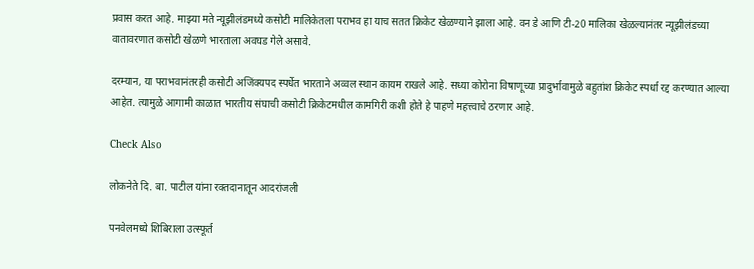प्रवास करत आहे. माझ्या मते न्यूझीलंडमध्ये कसोटी मालिकेतला पराभव हा याच सतत क्रिकेट खेळण्याने झाला आहे. वन डे आणि टी-20 मालिका खेळल्यानंतर न्यूझीलंडच्या वातावरणात कसोटी खेळणे भारताला अवघड गेले असावे.

दरम्यान, या पराभवानंतरही कसोटी अजिंक्यपद स्पर्धेत भारताने अव्वल स्थान कायम राखले आहे. सध्या कोरोना विषाणूच्या प्रादुर्भावामुळे बहुतांश क्रिकेट स्पर्धा रद्द करण्यात आल्या आहेत. त्यामुळे आगामी काळात भारतीय संघाची कसोटी क्रिकेटमधील कामगिरी कशी होते हे पाहणे महत्त्वाचे ठरणार आहे.

Check Also

लोकनेते दि. बा. पाटील यांना रक्तदानातून आदरांजली

पनवेलमध्ये शिबिराला उत्स्फूर्त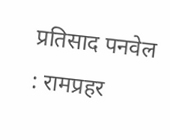प्रतिसाद पनवेल : रामप्रहर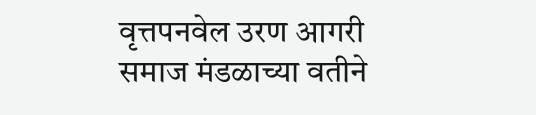वृत्तपनवेल उरण आगरी समाज मंडळाच्या वतीने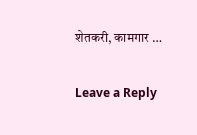शेतकरी, कामगार …

Leave a Reply